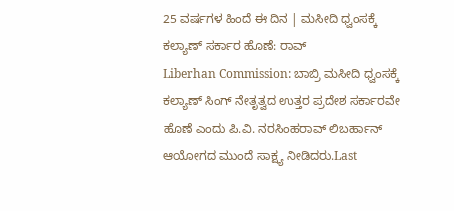25 ವರ್ಷಗಳ ಹಿಂದೆ ಈ ದಿನ | ಮಸೀದಿ ಧ್ವಂಸಕ್ಕೆ ಕಲ್ಯಾಣ್ ಸರ್ಕಾರ ಹೊಣೆ: ರಾವ್
Liberhan Commission: ಬಾಬ್ರಿ ಮಸೀದಿ ಧ್ವಂಸಕ್ಕೆ ಕಲ್ಯಾಣ್ ಸಿಂಗ್ ನೇತೃತ್ವದ ಉತ್ತರ ಪ್ರದೇಶ ಸರ್ಕಾರವೇ ಹೊಣೆ ಎಂದು ಪಿ.ವಿ. ನರಸಿಂಹರಾವ್ ಲಿಬರ್ಹಾನ್ ಆಯೋಗದ ಮುಂದೆ ಸಾಕ್ಷ್ಯ ನೀಡಿದರು.Last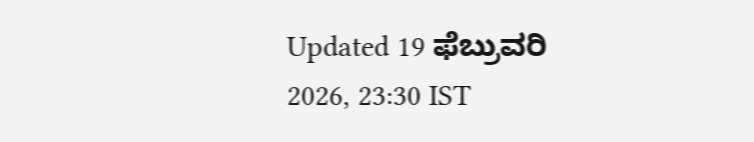Updated 19 ಫೆಬ್ರುವರಿ 2026, 23:30 IST